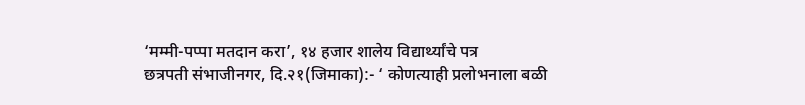‘मम्मी-पप्पा मतदान करा’, १४ हजार शालेय विद्यार्थ्यांचे पत्र
छत्रपती संभाजीनगर, दि.२१(जिमाका):- ‘ कोणत्याही प्रलोभनाला बळी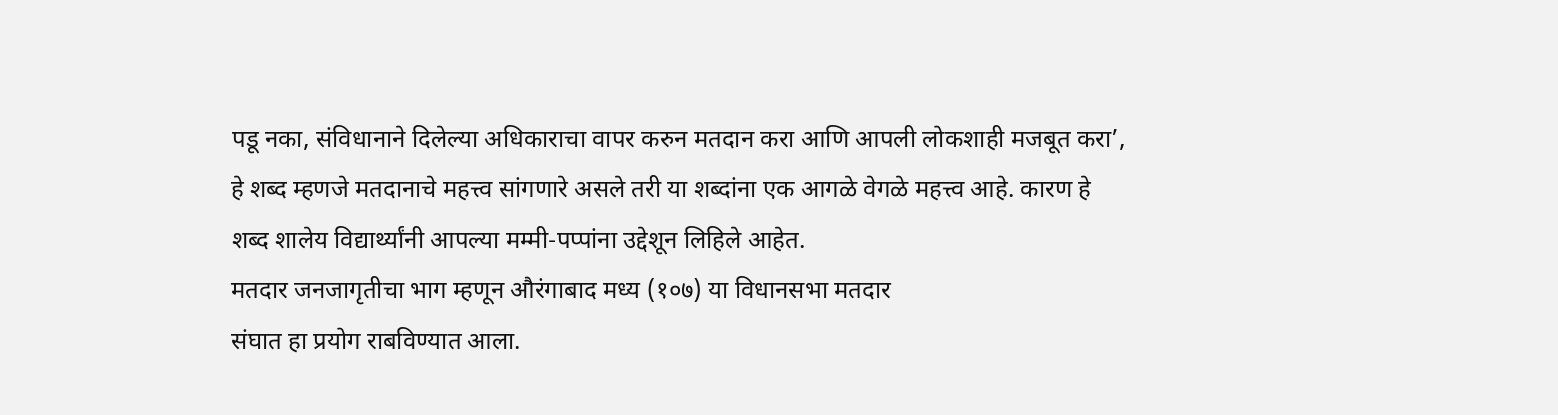पडू नका, संविधानाने दिलेल्या अधिकाराचा वापर करुन मतदान करा आणि आपली लोकशाही मजबूत करा’, हे शब्द म्हणजे मतदानाचे महत्त्व सांगणारे असले तरी या शब्दांना एक आगळे वेगळे महत्त्व आहे. कारण हे शब्द शालेय विद्यार्थ्यांनी आपल्या मम्मी-पप्पांना उद्देशून लिहिले आहेत.
मतदार जनजागृतीचा भाग म्हणून औरंगाबाद मध्य (१०७) या विधानसभा मतदार
संघात हा प्रयोग राबविण्यात आला.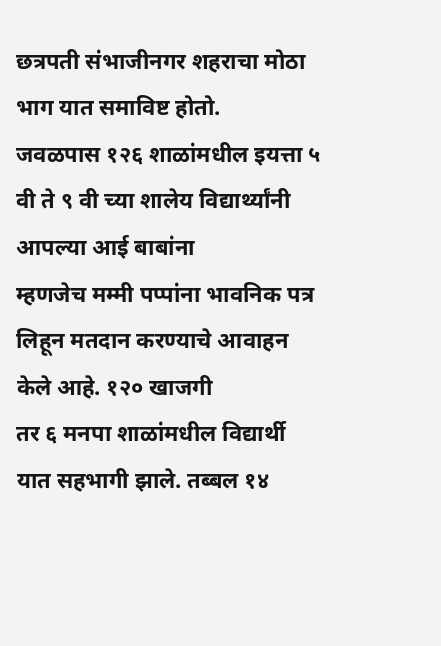छत्रपती संभाजीनगर शहराचा मोठा भाग यात समाविष्ट होतो.
जवळपास १२६ शाळांमधील इयत्ता ५ वी ते ९ वी च्या शालेय विद्यार्थ्यांनी आपल्या आई बाबांना
म्हणजेच मम्मी पप्पांना भावनिक पत्र लिहून मतदान करण्याचे आवाहन केले आहे. १२० खाजगी
तर ६ मनपा शाळांमधील विद्यार्थी यात सहभागी झाले. तब्बल १४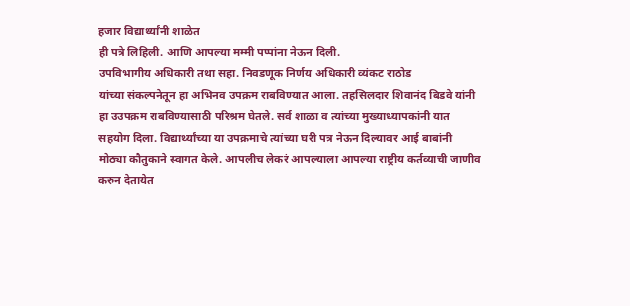हजार विद्यार्थ्यांनी शाळेत
ही पत्रे लिहिली. आणि आपल्या मम्मी पप्पांना नेऊन दिली.
उपविभागीय अधिकारी तथा सहा. निवडणूक निर्णय अधिकारी व्यंकट राठोड
यांच्या संकल्पनेतून हा अभिनव उपक्रम राबविण्यात आला. तहसिलदार शिवानंद बिडवे यांनी
हा उउपक्रम राबविण्यासाठी परिश्रम घेतले. सर्व शाळा व त्यांच्या मुख्याध्यापकांनी यात
सहयोग दिला. विद्यार्थ्यांच्या या उपक्रमाचे त्यांच्या घरी पत्र नेऊन दिल्यावर आई बाबांनी
मोठ्या कौतुकाने स्वागत केले. आपलीच लेकरं आपल्याला आपल्या राष्ट्रीय कर्तव्याची जाणीव
करुन देतायेत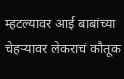म्हटल्यावर आई बाबांच्या चेहऱ्यावर लेकराचं कौतूक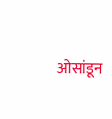ओसांडून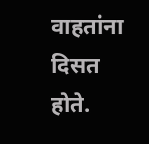वाहतांना दिसत
होते.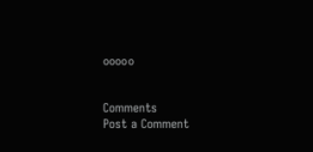०००००


Comments
Post a Comment